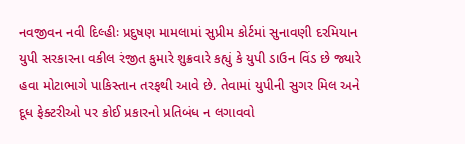નવજીવન નવી દિલ્હીઃ પ્રદુષણ મામલામાં સુપ્રીમ કોર્ટમાં સુનાવણી દરમિયાન યુપી સરકારના વકીલ રંજીત કુમારે શુક્રવારે કહ્યું કે યુપી ડાઉન વિંડ છે જ્યારે હવા મોટાભાગે પાકિસ્તાન તરફથી આવે છે. તેવામાં યુપીની સુગર મિલ અને દૂધ ફેક્ટરીઓ પર કોઈ પ્રકારનો પ્રતિબંધ ન લગાવવો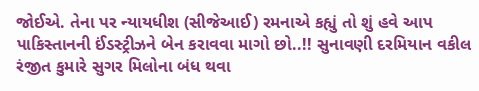જોઈએ. તેના પર ન્યાયધીશ (સીજેઆઈ) રમનાએ કહ્યું તો શું હવે આપ પાકિસ્તાનની ઈંડસ્ટ્રીઝને બેન કરાવવા માગો છો..!! સુનાવણી દરમિયાન વકીલ રંજીત કુમારે સુગર મિલોના બંધ થવા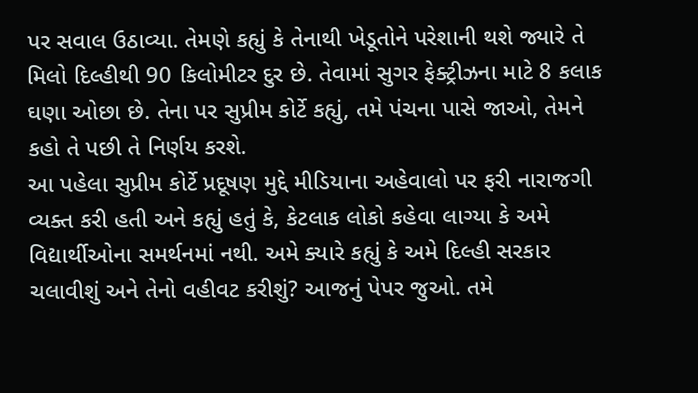પર સવાલ ઉઠાવ્યા. તેમણે કહ્યું કે તેનાથી ખેડૂતોને પરેશાની થશે જ્યારે તે મિલો દિલ્હીથી 90 કિલોમીટર દુર છે. તેવામાં સુગર ફેક્ટ્રીઝના માટે 8 કલાક ઘણા ઓછા છે. તેના પર સુપ્રીમ કોર્ટે કહ્યું, તમે પંચના પાસે જાઓ, તેમને કહો તે પછી તે નિર્ણય કરશે.
આ પહેલા સુપ્રીમ કોર્ટે પ્રદૂષણ મુદ્દે મીડિયાના અહેવાલો પર ફરી નારાજગી વ્યક્ત કરી હતી અને કહ્યું હતું કે, કેટલાક લોકો કહેવા લાગ્યા કે અમે વિદ્યાર્થીઓના સમર્થનમાં નથી. અમે ક્યારે કહ્યું કે અમે દિલ્હી સરકાર ચલાવીશું અને તેનો વહીવટ કરીશું? આજનું પેપર જુઓ. તમે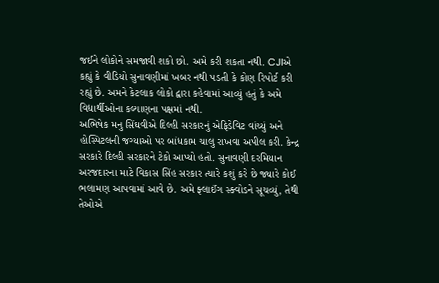જઈને લોકોને સમજાવી શકો છો. અમે કરી શકતા નથી. CJIએ કહ્યું કે વીડિયો સુનાવણીમાં ખબર નથી પડતી કે કોણ રિપોર્ટ કરી રહ્યું છે. અમને કેટલાક લોકો દ્વારા કહેવામાં આવ્યું હતું કે અમે વિદ્યાર્થીઓના કલ્યાણના પક્ષમાં નથી.
અભિષેક મનુ સિંઘવીએ દિલ્હી સરકારનું એફિડેવિટ વાંચ્યું અને હોસ્પિટલની જગ્યાઓ પર બાંધકામ ચાલુ રાખવા અપીલ કરી. કેન્દ્ર સરકારે દિલ્હી સરકારને ટેકો આપ્યો હતો. સુનાવણી દરમિયાન અરજદારના માટે વિકાસ સિંહ સરકાર ત્યારે કશું કરે છે જ્યારે કોઈ ભલામણ આપવામાં આવે છે. અમે ફ્લાઈંગ સ્ક્વોડને સૂચવ્યું, તેથી તેઓએ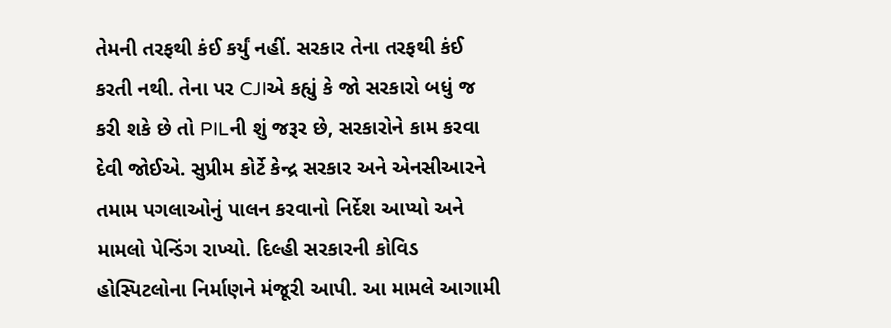તેમની તરફથી કંઈ કર્યું નહીં. સરકાર તેના તરફથી કંઈ કરતી નથી. તેના પર CJIએ કહ્યું કે જો સરકારો બધું જ કરી શકે છે તો PILની શું જરૂર છે, સરકારોને કામ કરવા દેવી જોઈએ. સુપ્રીમ કોર્ટે કેન્દ્ર સરકાર અને એનસીઆરને તમામ પગલાઓનું પાલન કરવાનો નિર્દેશ આપ્યો અને મામલો પેન્ડિંગ રાખ્યો. દિલ્હી સરકારની કોવિડ હોસ્પિટલોના નિર્માણને મંજૂરી આપી. આ મામલે આગામી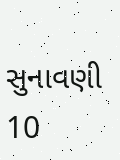સુનાવણી 10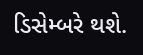ડિસેમ્બરે થશે.